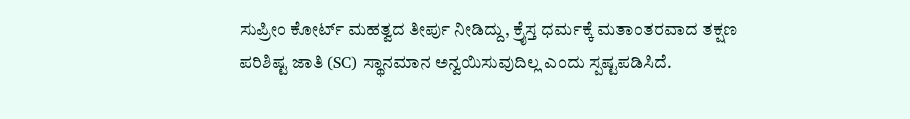ಸುಪ್ರೀಂ ಕೋರ್ಟ್ ಮಹತ್ವದ ತೀರ್ಪು ನೀಡಿದ್ದು, ಕ್ರೈಸ್ತ ಧರ್ಮಕ್ಕೆ ಮತಾಂತರವಾದ ತಕ್ಷಣ ಪರಿಶಿಷ್ಟ ಜಾತಿ (SC) ಸ್ಥಾನಮಾನ ಅನ್ವಯಿಸುವುದಿಲ್ಲ ಎಂದು ಸ್ಪಷ್ಟಪಡಿಸಿದೆ.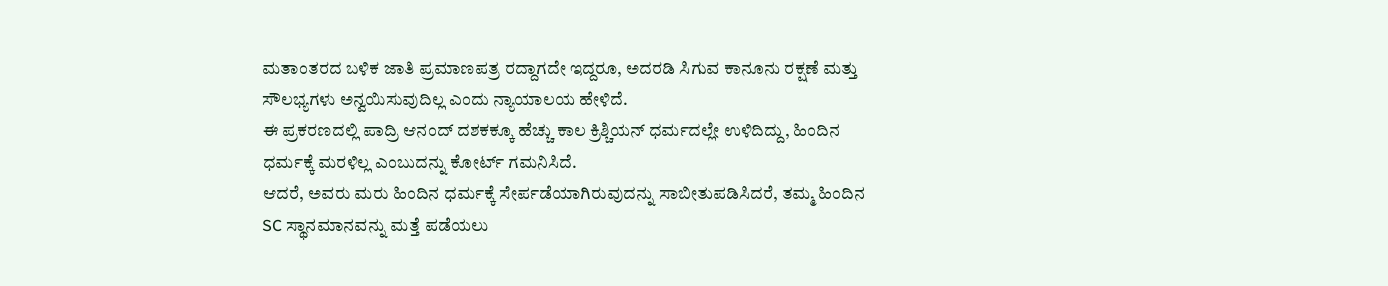ಮತಾಂತರದ ಬಳಿಕ ಜಾತಿ ಪ್ರಮಾಣಪತ್ರ ರದ್ದಾಗದೇ ಇದ್ದರೂ, ಅದರಡಿ ಸಿಗುವ ಕಾನೂನು ರಕ್ಷಣೆ ಮತ್ತು ಸೌಲಭ್ಯಗಳು ಅನ್ವಯಿಸುವುದಿಲ್ಲ ಎಂದು ನ್ಯಾಯಾಲಯ ಹೇಳಿದೆ.
ಈ ಪ್ರಕರಣದಲ್ಲಿ ಪಾದ್ರಿ ಆನಂದ್ ದಶಕಕ್ಕೂ ಹೆಚ್ಚು ಕಾಲ ಕ್ರಿಶ್ಚಿಯನ್ ಧರ್ಮದಲ್ಲೇ ಉಳಿದಿದ್ದು, ಹಿಂದಿನ ಧರ್ಮಕ್ಕೆ ಮರಳಿಲ್ಲ ಎಂಬುದನ್ನು ಕೋರ್ಟ್ ಗಮನಿಸಿದೆ.
ಆದರೆ, ಅವರು ಮರು ಹಿಂದಿನ ಧರ್ಮಕ್ಕೆ ಸೇರ್ಪಡೆಯಾಗಿರುವುದನ್ನು ಸಾಬೀತುಪಡಿಸಿದರೆ, ತಮ್ಮ ಹಿಂದಿನ SC ಸ್ಥಾನಮಾನವನ್ನು ಮತ್ತೆ ಪಡೆಯಲು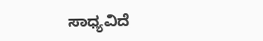ಸಾಧ್ಯವಿದೆ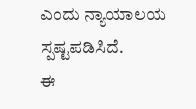ಎಂದು ನ್ಯಾಯಾಲಯ ಸ್ಪಷ್ಟಪಡಿಸಿದೆ.
ಈ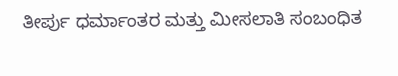ತೀರ್ಪು ಧರ್ಮಾಂತರ ಮತ್ತು ಮೀಸಲಾತಿ ಸಂಬಂಧಿತ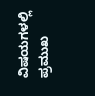ವಿಷಯಗಳಲ್ಲಿ ಪ್ರಮುಖ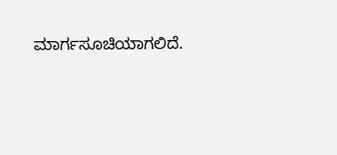ಮಾರ್ಗಸೂಚಿಯಾಗಲಿದೆ.